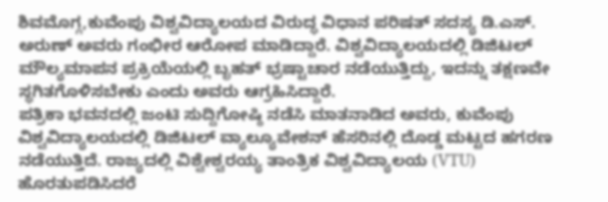ಶಿವಮೊಗ್ಗ,ಕುವೆಂಪು ವಿಶ್ವವಿದ್ಯಾಲಯದ ವಿರುದ್ಧ ವಿಧಾನ ಪರಿಷತ್ ಸದಸ್ಯ ಡಿ.ಎಸ್. ಅರುಣ್ ಅವರು ಗಂಭೀರ ಆರೋಪ ಮಾಡಿದ್ದಾರೆ. ವಿಶ್ವವಿದ್ಯಾಲಯದಲ್ಲಿ ಡಿಜಿಟಲ್ ಮೌಲ್ಯಮಾಪನ ಪ್ರಕ್ರಿಯೆಯಲ್ಲಿ ಬೃಹತ್ ಭ್ರಷ್ಟಾಚಾರ ನಡೆಯುತ್ತಿದ್ದು, ಇದನ್ನು ತಕ್ಷಣವೇ ಸ್ಥಗಿತಗೊಳಿಸಬೇಕು ಎಂದು ಅವರು ಆಗ್ರಹಿಸಿದ್ದಾರೆ.
ಪತ್ರಿಕಾ ಭವನದಲ್ಲಿ ಜಂಟಿ ಸುದ್ದಿಗೋಷ್ಠಿ ನಡೆಸಿ ಮಾತನಾಡಿದ ಅವರು, ಕುವೆಂಪು ವಿಶ್ವವಿದ್ಯಾಲಯದಲ್ಲಿ ಡಿಜಿಟಲ್ ವ್ಯಾಲ್ಯೂವೇಶನ್ ಹೆಸರಿನಲ್ಲಿ ದೊಡ್ಡ ಮಟ್ಟದ ಹಗರಣ ನಡೆಯುತ್ತಿದೆ. ರಾಜ್ಯದಲ್ಲಿ ವಿಶ್ವೇಶ್ವರಯ್ಯ ತಾಂತ್ರಿಕ ವಿಶ್ವವಿದ್ಯಾಲಯ (VTU) ಹೊರತುಪಡಿಸಿದರೆ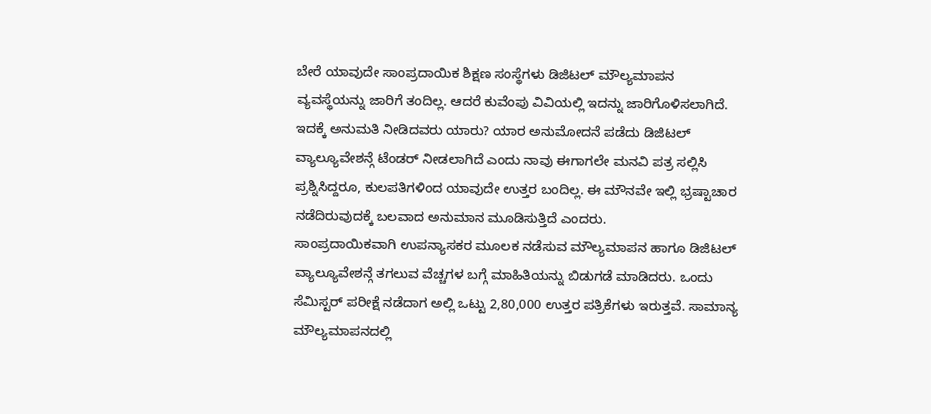ಬೇರೆ ಯಾವುದೇ ಸಾಂಪ್ರದಾಯಿಕ ಶಿಕ್ಷಣ ಸಂಸ್ಥೆಗಳು ಡಿಜಿಟಲ್ ಮೌಲ್ಯಮಾಪನ ವ್ಯವಸ್ಥೆಯನ್ನು ಜಾರಿಗೆ ತಂದಿಲ್ಲ. ಆದರೆ ಕುವೆಂಪು ವಿವಿಯಲ್ಲಿ ಇದನ್ನು ಜಾರಿಗೊಳಿಸಲಾಗಿದೆ. ಇದಕ್ಕೆ ಅನುಮತಿ ನೀಡಿದವರು ಯಾರು? ಯಾರ ಅನುಮೋದನೆ ಪಡೆದು ಡಿಜಿಟಲ್ ವ್ಯಾಲ್ಯೂವೇಶನ್ಗೆ ಟೆಂಡರ್ ನೀಡಲಾಗಿದೆ ಎಂದು ನಾವು ಈಗಾಗಲೇ ಮನವಿ ಪತ್ರ ಸಲ್ಲಿಸಿ ಪ್ರಶ್ನಿಸಿದ್ದರೂ, ಕುಲಪತಿಗಳಿಂದ ಯಾವುದೇ ಉತ್ತರ ಬಂದಿಲ್ಲ. ಈ ಮೌನವೇ ಇಲ್ಲಿ ಭ್ರಷ್ಟಾಚಾರ ನಡೆದಿರುವುದಕ್ಕೆ ಬಲವಾದ ಅನುಮಾನ ಮೂಡಿಸುತ್ತಿದೆ ಎಂದರು.
ಸಾಂಪ್ರದಾಯಿಕವಾಗಿ ಉಪನ್ಯಾಸಕರ ಮೂಲಕ ನಡೆಸುವ ಮೌಲ್ಯಮಾಪನ ಹಾಗೂ ಡಿಜಿಟಲ್ ವ್ಯಾಲ್ಯೂವೇಶನ್ಗೆ ತಗಲುವ ವೆಚ್ಚಗಳ ಬಗ್ಗೆ ಮಾಹಿತಿಯನ್ನು ಬಿಡುಗಡೆ ಮಾಡಿದರು. ಒಂದು ಸೆಮಿಸ್ಟರ್ ಪರೀಕ್ಷೆ ನಡೆದಾಗ ಅಲ್ಲಿ ಒಟ್ಟು 2,80,000 ಉತ್ತರ ಪತ್ರಿಕೆಗಳು ಇರುತ್ತವೆ. ಸಾಮಾನ್ಯ ಮೌಲ್ಯಮಾಪನದಲ್ಲಿ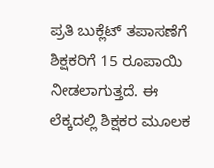ಪ್ರತಿ ಬುಕ್ಲೆಟ್ ತಪಾಸಣೆಗೆ ಶಿಕ್ಷಕರಿಗೆ 15 ರೂಪಾಯಿ ನೀಡಲಾಗುತ್ತದೆ. ಈ ಲೆಕ್ಕದಲ್ಲಿ ಶಿಕ್ಷಕರ ಮೂಲಕ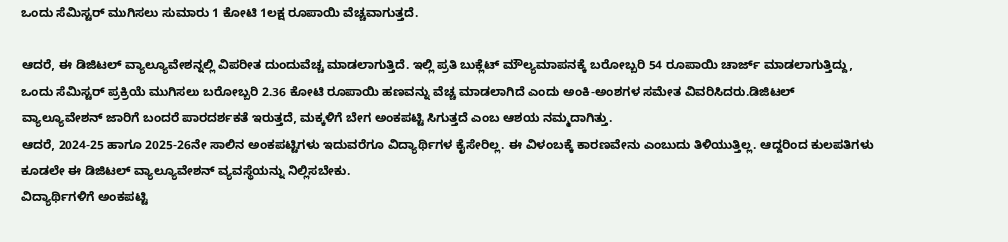ಒಂದು ಸೆಮಿಸ್ಟರ್ ಮುಗಿಸಲು ಸುಮಾರು 1 ಕೋಟಿ 1ಲಕ್ಷ ರೂಪಾಯಿ ವೆಚ್ಚವಾಗುತ್ತದೆ.

ಆದರೆ, ಈ ಡಿಜಿಟಲ್ ವ್ಯಾಲ್ಯೂವೇಶನ್ನಲ್ಲಿ ವಿಪರೀತ ದುಂದುವೆಚ್ಚ ಮಾಡಲಾಗುತ್ತಿದೆ. ಇಲ್ಲಿ ಪ್ರತಿ ಬುಕ್ಲೆಟ್ ಮೌಲ್ಯಮಾಪನಕ್ಕೆ ಬರೋಬ್ಬರಿ 54 ರೂಪಾಯಿ ಚಾರ್ಜ್ ಮಾಡಲಾಗುತ್ತಿದ್ದು, ಒಂದು ಸೆಮಿಸ್ಟರ್ ಪ್ರಕ್ರಿಯೆ ಮುಗಿಸಲು ಬರೋಬ್ಬರಿ 2.36 ಕೋಟಿ ರೂಪಾಯಿ ಹಣವನ್ನು ವೆಚ್ಚ ಮಾಡಲಾಗಿದೆ ಎಂದು ಅಂಕಿ-ಅಂಶಗಳ ಸಮೇತ ವಿವರಿಸಿದರು.ಡಿಜಿಟಲ್ ವ್ಯಾಲ್ಯೂವೇಶನ್ ಜಾರಿಗೆ ಬಂದರೆ ಪಾರದರ್ಶಕತೆ ಇರುತ್ತದೆ, ಮಕ್ಕಳಿಗೆ ಬೇಗ ಅಂಕಪಟ್ಟಿ ಸಿಗುತ್ತದೆ ಎಂಬ ಆಶಯ ನಮ್ಮದಾಗಿತ್ತು.
ಆದರೆ, 2024-25 ಹಾಗೂ 2025-26ನೇ ಸಾಲಿನ ಅಂಕಪಟ್ಟಿಗಳು ಇದುವರೆಗೂ ವಿದ್ಯಾರ್ಥಿಗಳ ಕೈಸೇರಿಲ್ಲ. ಈ ವಿಳಂಬಕ್ಕೆ ಕಾರಣವೇನು ಎಂಬುದು ತಿಳಿಯುತ್ತಿಲ್ಲ. ಆದ್ದರಿಂದ ಕುಲಪತಿಗಳು ಕೂಡಲೇ ಈ ಡಿಜಿಟಲ್ ವ್ಯಾಲ್ಯೂವೇಶನ್ ವ್ಯವಸ್ಥೆಯನ್ನು ನಿಲ್ಲಿಸಬೇಕು.
ವಿದ್ಯಾರ್ಥಿಗಳಿಗೆ ಅಂಕಪಟ್ಟಿ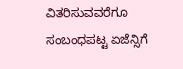ವಿತರಿಸುವವರೆಗೂ ಸಂಬಂಧಪಟ್ಟ ಏಜೆನ್ಸಿಗೆ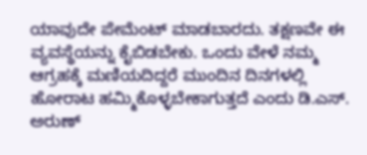ಯಾವುದೇ ಪೇಮೆಂಟ್ ಮಾಡಬಾರದು. ತಕ್ಷಣವೇ ಈ ವ್ಯವಸ್ಥೆಯನ್ನು ಕೈಬಿಡಬೇಕು. ಒಂದು ವೇಳೆ ನಮ್ಮ ಆಗ್ರಹಕ್ಕೆ ಮಣಿಯದಿದ್ದರೆ ಮುಂದಿನ ದಿನಗಳಲ್ಲಿ ಹೋರಾಟ ಹಮ್ಮಿಕೊಳ್ಳಬೇಕಾಗುತ್ತದೆ ಎಂದು ಡಿ.ಎಸ್. ಅರುಣ್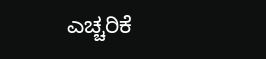ಎಚ್ಚರಿಕೆ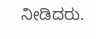ನೀಡಿದರು.